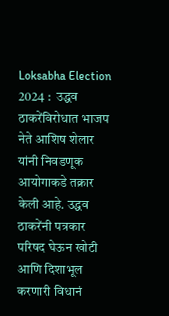Loksabha Election 2024 :  उद्धव ठाकरेंविरोधात भाजप नेते आशिष शेलार यांनी निवडणूक आयोगाकडे तक्रार केली आहे. उद्धव ठाकरेंनी पत्रकार परिषद घेऊन खोटी आणि दिशाभूल करणारी विधानं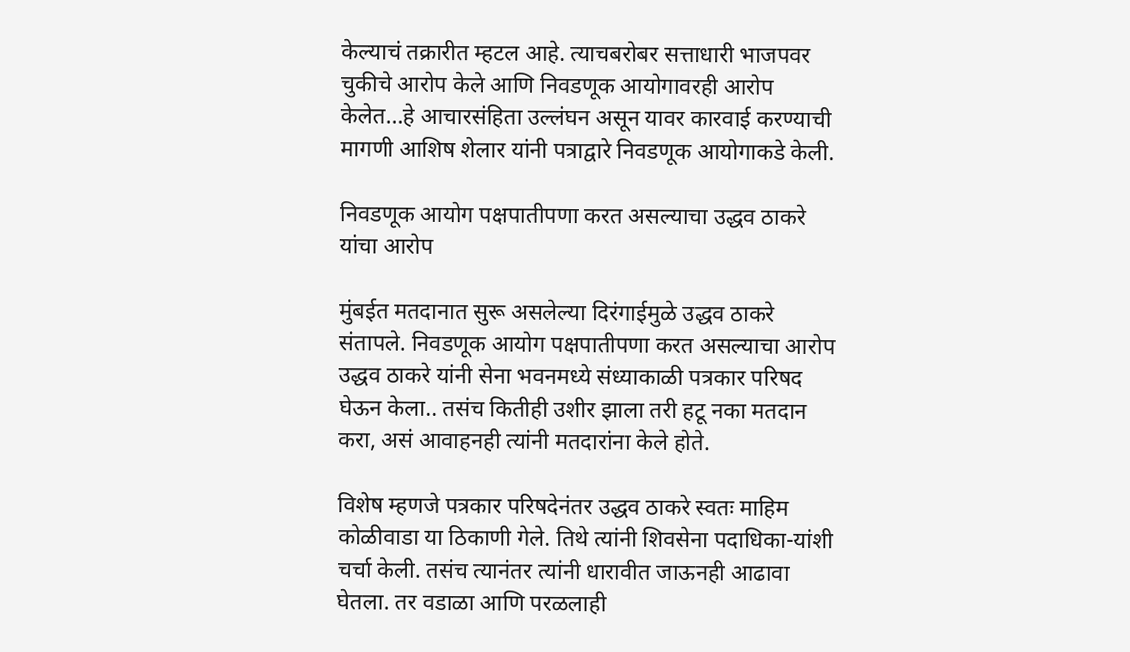केल्याचं तक्रारीत म्हटल आहे. त्याचबरोबर सत्ताधारी भाजपवर चुकीचे आरोप केले आणि निवडणूक आयोगावरही आरोप केलेत…हे आचारसंहिता उल्लंघन असून यावर कारवाई करण्याची मागणी आशिष शेलार यांनी पत्राद्वारे निवडणूक आयोगाकडे केली.

निवडणूक आयोग पक्षपातीपणा करत असल्याचा उद्धव ठाकरे यांचा आरोप

मुंबईत मतदानात सुरू असलेल्या दिरंगाईमुळे उद्धव ठाकरे संतापले. निवडणूक आयोग पक्षपातीपणा करत असल्याचा आरोप उद्धव ठाकरे यांनी सेना भवनमध्ये संध्याकाळी पत्रकार परिषद घेऊन केला.. तसंच कितीही उशीर झाला तरी हटू नका मतदान करा, असं आवाहनही त्यांनी मतदारांना केले होते.

विशेष म्हणजे पत्रकार परिषदेनंतर उद्धव ठाकरे स्वतः माहिम कोळीवाडा या ठिकाणी गेले. तिथे त्यांनी शिवसेना पदाधिका-यांशी चर्चा केली. तसंच त्यानंतर त्यांनी धारावीत जाऊनही आढावा घेतला. तर वडाळा आणि परळलाही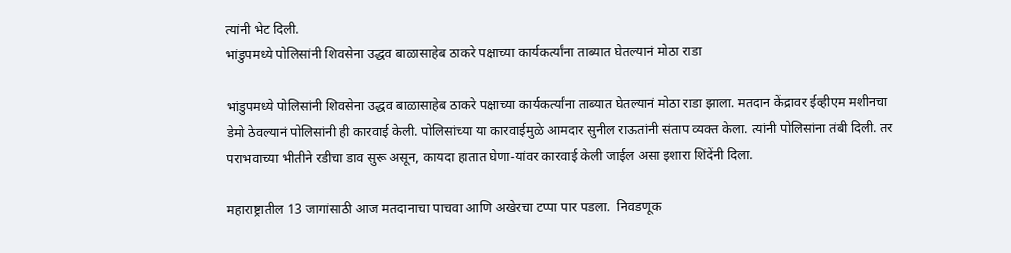त्यांनी भेट दिली.
भांडुपमध्ये पोलिसांनी शिवसेना उद्धव बाळासाहेब ठाकरे पक्षाच्या कार्यकर्त्यांना ताब्यात घेतल्यानं मोठा राडा

भांडुपमध्ये पोलिसांनी शिवसेना उद्धव बाळासाहेब ठाकरे पक्षाच्या कार्यकर्त्यांना ताब्यात घेतल्यानं मोठा राडा झाला. मतदान केंद्रावर ईव्हीएम मशीनचा डेमो ठेवल्यानं पोलिसांनी ही कारवाई केली. पोलिसांच्या या कारवाईमुळे आमदार सुनील राऊतांनी संताप व्यक्त केला. त्यांनी पोलिसांना तंबी दिली. तर पराभवाच्या भीतीने रडीचा डाव सुरू असून, कायदा हातात घेणा-यांवर कारवाई केली जाईल असा इशारा शिंदेंनी दिला.

महाराष्ट्रातील 13 जागांसाठी आज मतदानाचा पाचवा आणि अखेरचा टप्पा पार पडला.  निवडणूक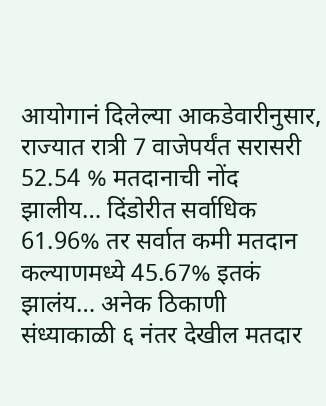आयोगानं दिलेल्या आकडेवारीनुसार, राज्यात रात्री 7 वाजेपर्यंत सरासरी 52.54 % मतदानाची नोंद झालीय… दिंडोरीत सर्वाधिक 61.96% तर सर्वात कमी मतदान कल्याणमध्ये 45.67% इतकं झालंय… अनेक ठिकाणी संध्याकाळी ६ नंतर देखील मतदार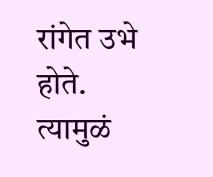रांगेत उभे होते. त्यामुळं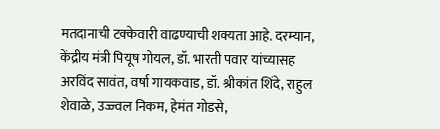मतदानाची टक्केवारी वाढण्याची शक्यता आहे. दरम्यान,  केंद्रीय मंत्री पियूष गोयल, डॉ. भारती पवार यांच्यासह अरविंद सावंत, वर्षा गायकवाड, डॉ. श्रीकांत शिंदे, राहुल शेवाळे, उज्ज्वल निकम, हेमंत गोडसे,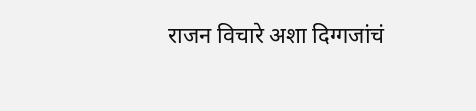राजन विचारे अशा दिग्गजांचं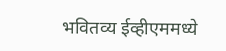भवितव्य ईव्हीएममध्ये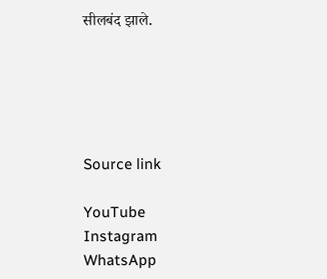सीलबंद झाले.





Source link

YouTube
Instagram
WhatsApp